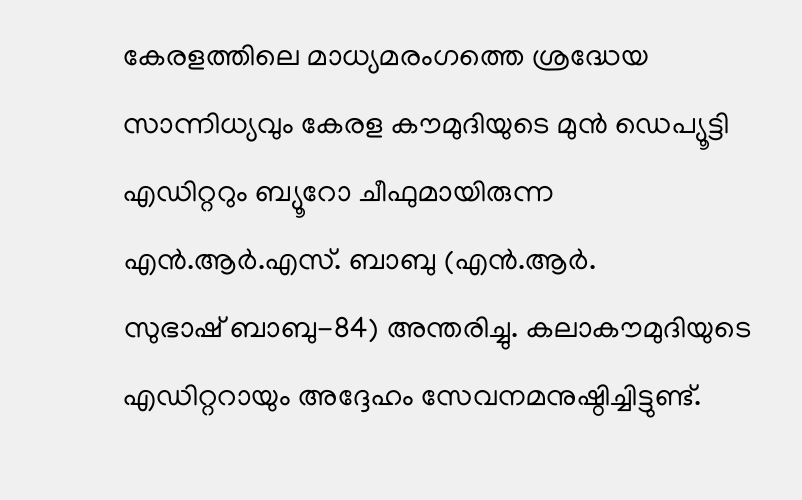കേരളത്തിലെ മാധ്യമരംഗത്തെ ശ്രദ്ധേയ സാന്നിധ്യവും കേരള കൗമുദിയുടെ മുൻ ഡെപ്യൂട്ടി എഡിറ്ററും ബ്യൂറോ ചീഫുമായിരുന്ന എൻ.ആർ.എസ്. ബാബു (എൻ.ആർ.
സുഭാഷ് ബാബു-84) അന്തരിച്ചു. കലാകൗമുദിയുടെ എഡിറ്ററായും അദ്ദേഹം സേവനമനുഷ്ഠിച്ചിട്ടുണ്ട്.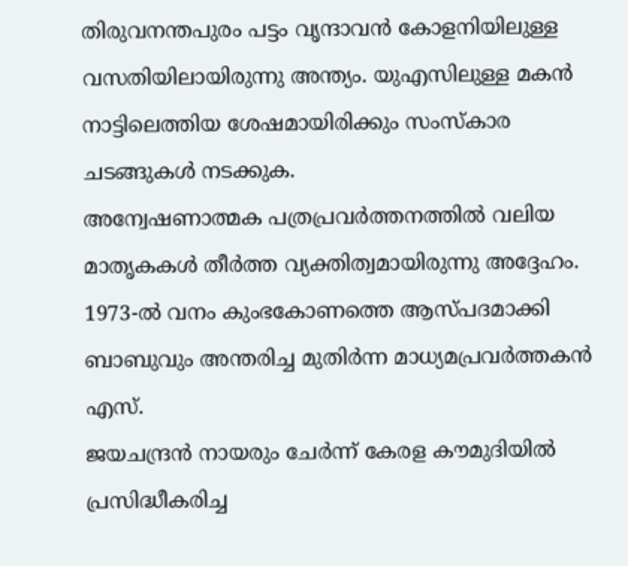തിരുവനന്തപുരം പട്ടം വൃന്ദാവൻ കോളനിയിലുള്ള വസതിയിലായിരുന്നു അന്ത്യം. യുഎസിലുള്ള മകൻ നാട്ടിലെത്തിയ ശേഷമായിരിക്കും സംസ്കാര ചടങ്ങുകൾ നടക്കുക.
അന്വേഷണാത്മക പത്രപ്രവർത്തനത്തിൽ വലിയ മാതൃകകൾ തീർത്ത വ്യക്തിത്വമായിരുന്നു അദ്ദേഹം. 1973-ൽ വനം കുംഭകോണത്തെ ആസ്പദമാക്കി ബാബുവും അന്തരിച്ച മുതിർന്ന മാധ്യമപ്രവർത്തകൻ എസ്.
ജയചന്ദ്രൻ നായരും ചേർന്ന് കേരള കൗമുദിയിൽ പ്രസിദ്ധീകരിച്ച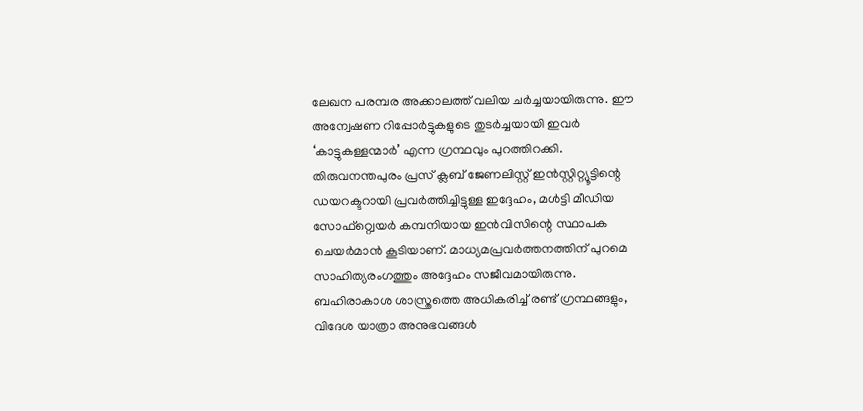ലേഖന പരമ്പര അക്കാലത്ത് വലിയ ചർച്ചയായിരുന്നു. ഈ അന്വേഷണ റിപ്പോർട്ടുകളുടെ തുടർച്ചയായി ഇവർ ‘കാട്ടുകള്ളന്മാർ’ എന്ന ഗ്രന്ഥവും പുറത്തിറക്കി.
തിരുവനന്തപുരം പ്രസ് ക്ലബ് ജേണലിസ്റ്റ് ഇൻസ്റ്റിറ്റ്യൂട്ടിന്റെ ഡയറക്ടറായി പ്രവർത്തിച്ചിട്ടുള്ള ഇദ്ദേഹം, മൾട്ടി മീഡിയ സോഫ്റ്റ്വെയർ കമ്പനിയായ ഇൻവിസിന്റെ സ്ഥാപക ചെയർമാൻ കൂടിയാണ്. മാധ്യമപ്രവർത്തനത്തിന് പുറമെ സാഹിത്യരംഗത്തും അദ്ദേഹം സജീവമായിരുന്നു.
ബഹിരാകാശ ശാസ്ത്രത്തെ അധികരിച്ച് രണ്ട് ഗ്രന്ഥങ്ങളും, വിദേശ യാത്രാ അനുഭവങ്ങൾ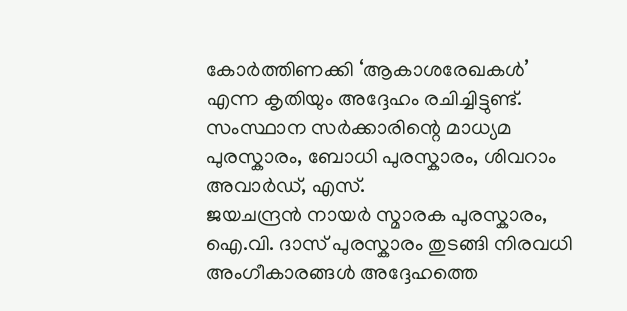കോർത്തിണക്കി ‘ആകാശരേഖകൾ’ എന്ന കൃതിയും അദ്ദേഹം രചിച്ചിട്ടുണ്ട്. സംസ്ഥാന സർക്കാരിന്റെ മാധ്യമ പുരസ്കാരം, ബോധി പുരസ്കാരം, ശിവറാം അവാർഡ്, എസ്.
ജയചന്ദ്രൻ നായർ സ്മാരക പുരസ്കാരം, ഐ.വി. ദാസ് പുരസ്കാരം തുടങ്ങി നിരവധി അംഗീകാരങ്ങൾ അദ്ദേഹത്തെ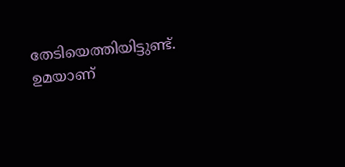തേടിയെത്തിയിട്ടുണ്ട്.
ഉമയാണ്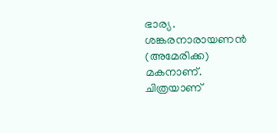ഭാര്യ. ശങ്കരനാരായണൻ (അമേരിക്ക) മകനാണ്.
ചിത്രയാണ്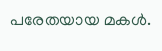പരേതയായ മകൾ.